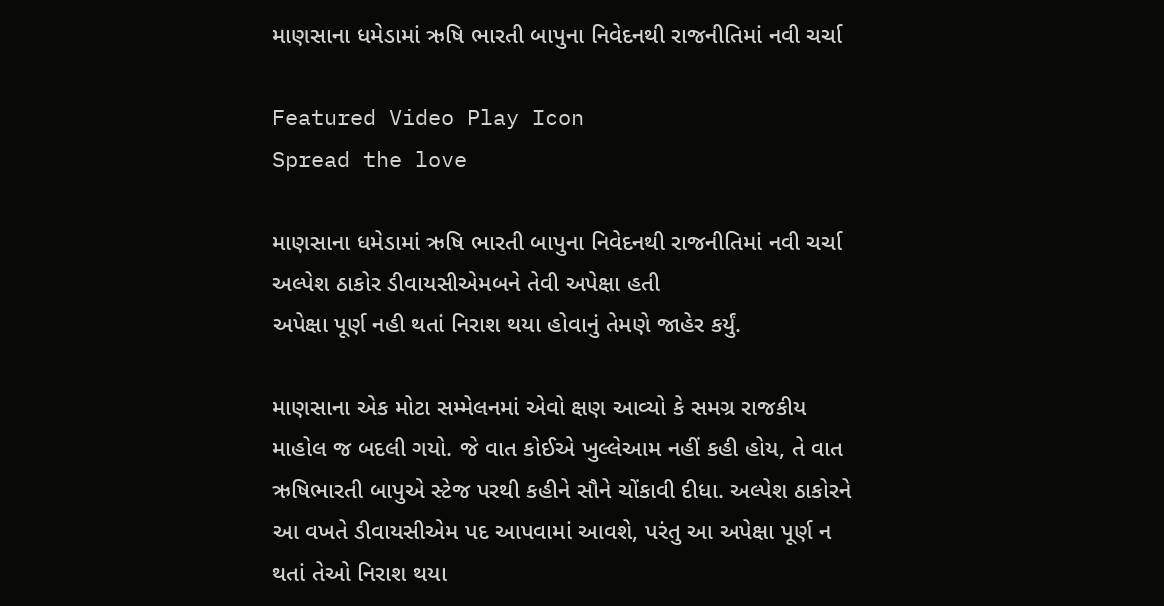માણસાના ધમેડામાં ઋષિ ભારતી બાપુના નિવેદનથી રાજનીતિમાં નવી ચર્ચા

Featured Video Play Icon
Spread the love

માણસાના ધમેડામાં ઋષિ ભારતી બાપુના નિવેદનથી રાજનીતિમાં નવી ચર્ચા
અલ્પેશ ઠાકોર ડીવાયસીએમબને તેવી અપેક્ષા હતી
અપેક્ષા પૂર્ણ નહી થતાં નિરાશ થયા હોવાનું તેમણે જાહેર કર્યું.

માણસાના એક મોટા સમ્મેલનમાં એવો ક્ષણ આવ્યો કે સમગ્ર રાજકીય માહોલ જ બદલી ગયો. જે વાત કોઈએ ખુલ્લેઆમ નહીં કહી હોય, તે વાત ઋષિભારતી બાપુએ સ્ટેજ પરથી કહીને સૌને ચોંકાવી દીધા. અલ્પેશ ઠાકોરને આ વખતે ડીવાયસીએમ પદ આપવામાં આવશે, પરંતુ આ અપેક્ષા પૂર્ણ ન થતાં તેઓ નિરાશ થયા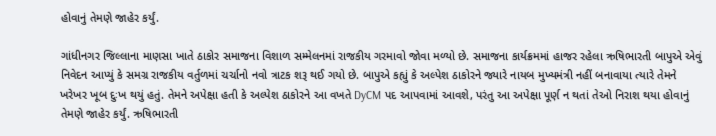હોવાનું તેમણે જાહેર કર્યું.

ગાંધીનગર જિલ્લાના માણસા ખાતે ઠાકોર સમાજના વિશાળ સમ્મેલનમાં રાજકીય ગરમાવો જોવા મળ્યો છે. સમાજના કાર્યક્રમમાં હાજર રહેલા ઋષિભારતી બાપુએ એવું નિવેદન આપ્યું કે સમગ્ર રાજકીય વર્તુળમાં ચર્ચાનો નવો ત્રાટક શરૂ થઈ ગયો છે. બાપુએ કહ્યું કે અલ્પેશ ઠાકોરને જ્યારે નાયબ મુખ્યમંત્રી નહીં બનાવાયા ત્યારે તેમને ખરેખર ખૂબ દુઃખ થયું હતું. તેમને અપેક્ષા હતી કે અલ્પેશ ઠાકોરને આ વખતે DyCM પદ આપવામાં આવશે, પરંતુ આ અપેક્ષા પૂર્ણ ન થતાં તેઓ નિરાશ થયા હોવાનું તેમણે જાહેર કર્યું. ઋષિભારતી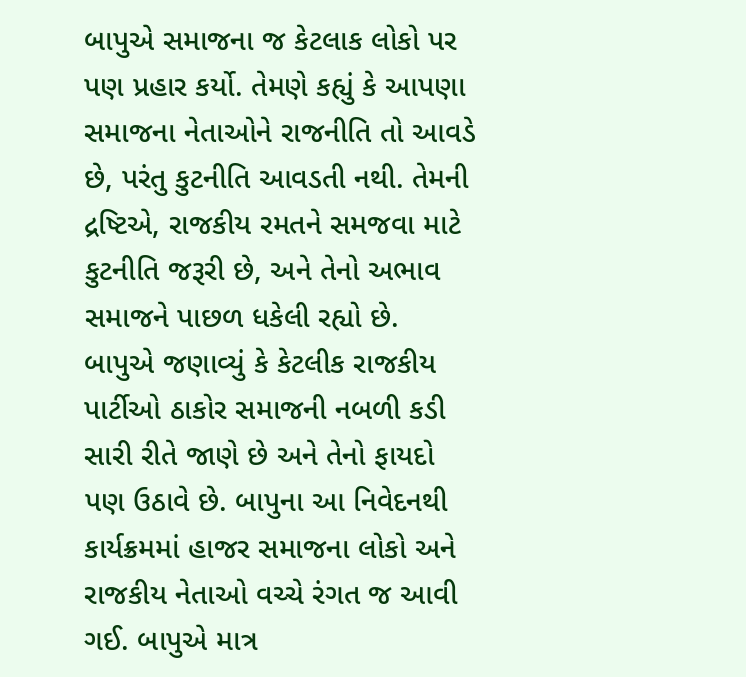બાપુએ સમાજના જ કેટલાક લોકો પર પણ પ્રહાર કર્યો. તેમણે કહ્યું કે આપણા સમાજના નેતાઓને રાજનીતિ તો આવડે છે, પરંતુ કુટનીતિ આવડતી નથી. તેમની દ્રષ્ટિએ, રાજકીય રમતને સમજવા માટે કુટનીતિ જરૂરી છે, અને તેનો અભાવ સમાજને પાછળ ધકેલી રહ્યો છે. બાપુએ જણાવ્યું કે કેટલીક રાજકીય પાર્ટીઓ ઠાકોર સમાજની નબળી કડી સારી રીતે જાણે છે અને તેનો ફાયદો પણ ઉઠાવે છે. બાપુના આ નિવેદનથી કાર્યક્રમમાં હાજર સમાજના લોકો અને રાજકીય નેતાઓ વચ્ચે રંગત જ આવી ગઈ. બાપુએ માત્ર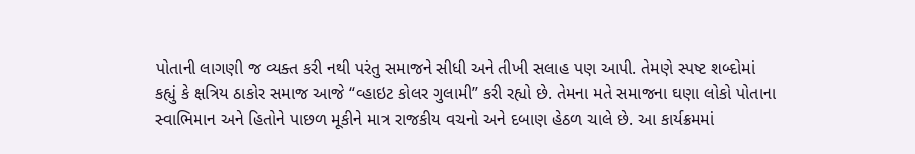પોતાની લાગણી જ વ્યક્ત કરી નથી પરંતુ સમાજને સીધી અને તીખી સલાહ પણ આપી. તેમણે સ્પષ્ટ શબ્દોમાં કહ્યું કે ક્ષત્રિય ઠાકોર સમાજ આજે “વ્હાઇટ કોલર ગુલામી” કરી રહ્યો છે. તેમના મતે સમાજના ઘણા લોકો પોતાના સ્વાભિમાન અને હિતોને પાછળ મૂકીને માત્ર રાજકીય વચનો અને દબાણ હેઠળ ચાલે છે. આ કાર્યક્રમમાં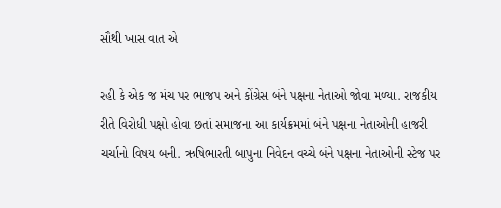સૌથી ખાસ વાત એ

રહી કે એક જ મંચ પર ભાજપ અને કોંગ્રેસ બંને પક્ષના નેતાઓ જોવા મળ્યા. રાજકીય રીતે વિરોધી પક્ષો હોવા છતાં સમાજના આ કાર્યક્રમમાં બંને પક્ષના નેતાઓની હાજરી ચર્ચાનો વિષય બની. ઋષિભારતી બાપુના નિવેદન વચ્ચે બંને પક્ષના નેતાઓની સ્ટેજ પર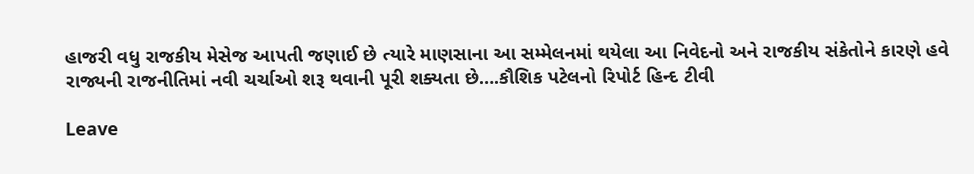હાજરી વધુ રાજકીય મેસેજ આપતી જણાઈ છે ત્યારે માણસાના આ સમ્મેલનમાં થયેલા આ નિવેદનો અને રાજકીય સંકેતોને કારણે હવે રાજ્યની રાજનીતિમાં નવી ચર્ચાઓ શરૂ થવાની પૂરી શક્યતા છે….કૌશિક પટેલનો રિપોર્ટ હિન્દ ટીવી

Leave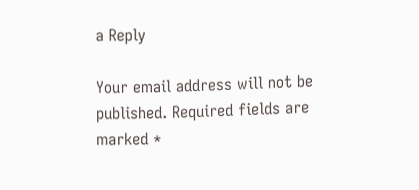a Reply

Your email address will not be published. Required fields are marked *